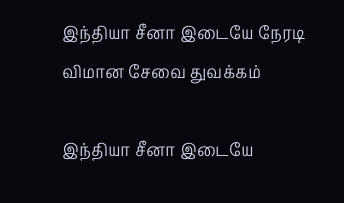இந்தியா சீனா இடையே நேரடி விமான சேவை துவக்கம்

இந்தியா சீனா இடையே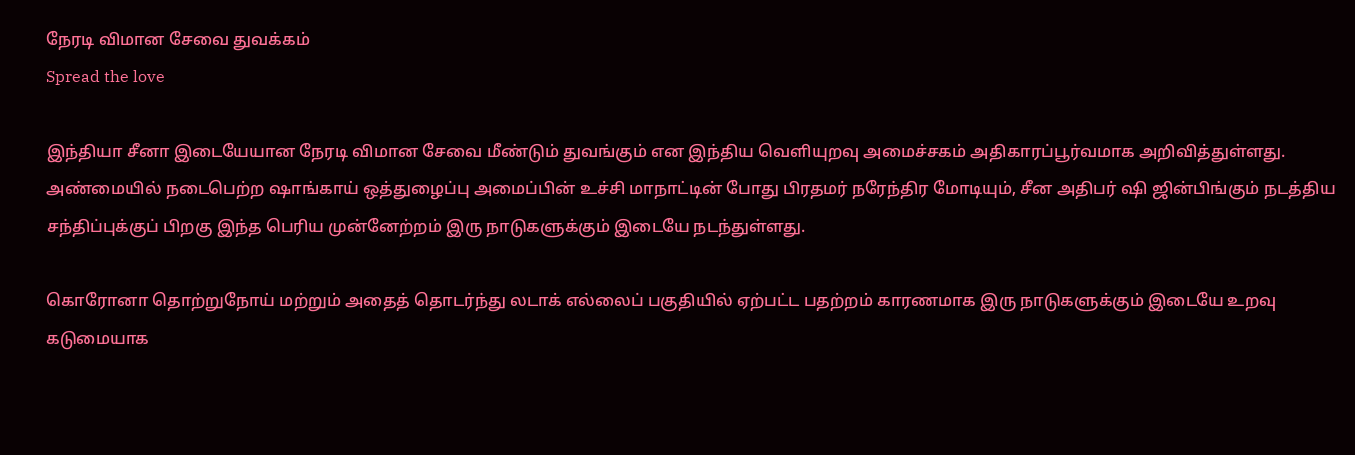நேரடி விமான சேவை துவக்கம்
Spread the love

இந்தியா சீனா இடையேயான நேரடி விமான சேவை மீண்டும் துவங்கும் என இந்திய வெளியுறவு அமைச்சகம் அதிகாரப்பூர்வமாக அறிவித்துள்ளது. அண்மையில் நடைபெற்ற ஷாங்காய் ஒத்துழைப்பு அமைப்பின் உச்சி மாநாட்டின் போது பிரதமர் நரேந்திர மோடியும், சீன அதிபர் ஷி ஜின்பிங்கும் நடத்திய சந்திப்புக்குப் பிறகு இந்த பெரிய முன்னேற்றம் இரு நாடுகளுக்கும் இடையே நடந்துள்ளது.

கொரோனா தொற்றுநோய் மற்றும் அதைத் தொடர்ந்து லடாக் எல்லைப் பகுதியில் ஏற்பட்ட பதற்றம் காரணமாக இரு நாடுகளுக்கும் இடையே உறவு கடுமையாக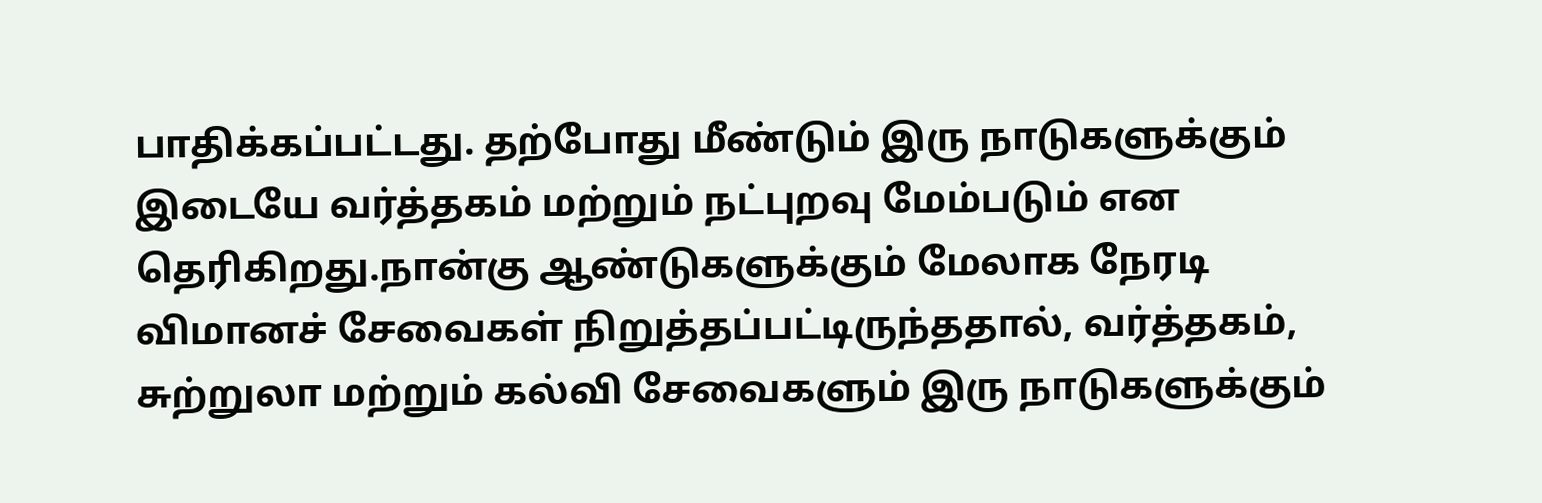பாதிக்கப்பட்டது. தற்போது மீண்டும் இரு நாடுகளுக்கும் இடையே வர்த்தகம் மற்றும் நட்புறவு மேம்படும் என தெரிகிறது.நான்கு ஆண்டுகளுக்கும் மேலாக நேரடி விமானச் சேவைகள் நிறுத்தப்பட்டிருந்ததால், வர்த்தகம், சுற்றுலா மற்றும் கல்வி சேவைகளும் இரு நாடுகளுக்கும்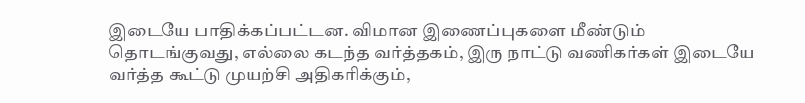இடையே பாதிக்கப்பட்டன. விமான இணைப்புகளை மீண்டும் தொடங்குவது, எல்லை கடந்த வர்த்தகம், இரு நாட்டு வணிகர்கள் இடையே வர்த்த கூட்டு முயற்சி அதிகரிக்கும்,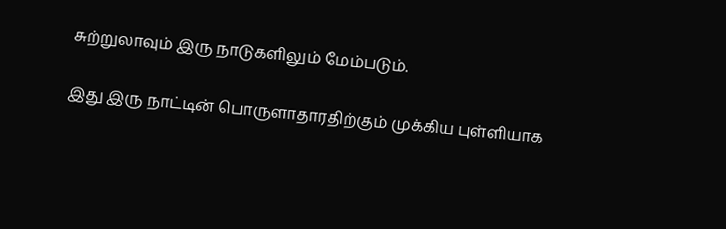சுற்றுலாவும் இரு நாடுகளிலும் மேம்படும்.

இது இரு நாட்டின் பொருளாதாரதிற்கும் முக்கிய புள்ளியாக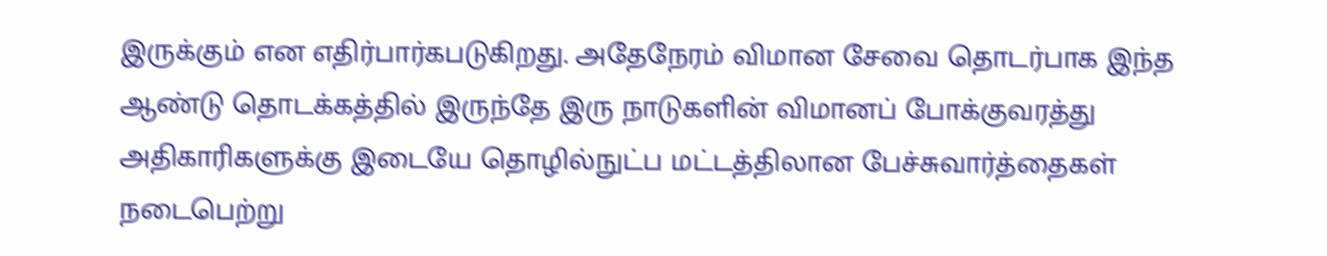இருக்கும் என எதிர்பார்கபடுகிறது. அதேநேரம் விமான சேவை தொடர்பாக இந்த ஆண்டு தொடக்கத்தில் இருந்தே இரு நாடுகளின் விமானப் போக்குவரத்து அதிகாரிகளுக்கு இடையே தொழில்நுட்ப மட்டத்திலான பேச்சுவார்த்தைகள் நடைபெற்று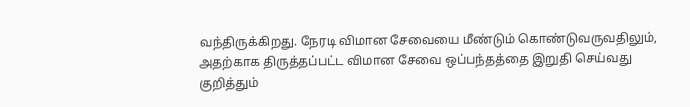வந்திருக்கிறது. நேரடி விமான சேவையை மீண்டும் கொண்டுவருவதிலும், அதற்காக திருத்தப்பட்ட விமான சேவை ஒப்பந்தத்தை இறுதி செய்வது குறித்தும்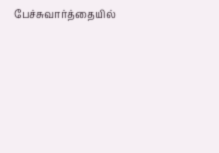பேச்சுவார்த்தையில்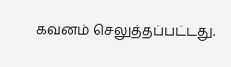கவனம் செலுத்தப்பட்டது.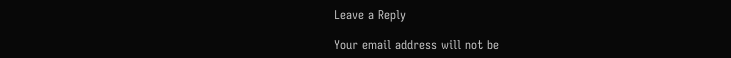Leave a Reply

Your email address will not be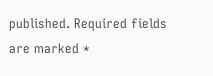published. Required fields are marked *